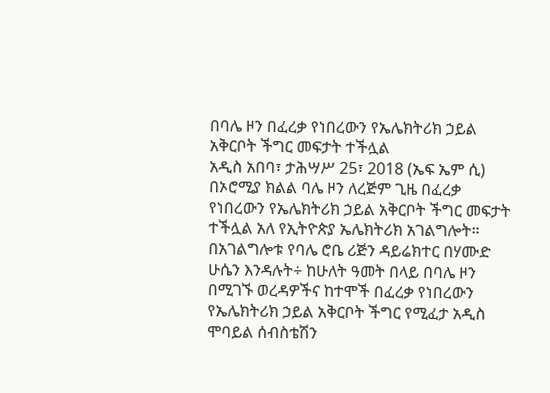በባሌ ዞን በፈረቃ የነበረውን የኤሌክትሪክ ኃይል አቅርቦት ችግር መፍታት ተችሏል
አዲስ አበባ፣ ታሕሣሥ 25፣ 2018 (ኤፍ ኤም ሲ) በኦሮሚያ ክልል ባሌ ዞን ለረጅም ጊዜ በፈረቃ የነበረውን የኤሌክትሪክ ኃይል አቅርቦት ችግር መፍታት ተችሏል አለ የኢትዮጵያ ኤሌክትሪክ አገልግሎት።
በአገልግሎቱ የባሌ ሮቤ ሪጅን ዳይሬክተር በሃሙድ ሁሴን እንዳሉት÷ ከሁለት ዓመት በላይ በባሌ ዞን በሚገኙ ወረዳዎችና ከተሞች በፈረቃ የነበረውን የኤሌክትሪክ ኃይል አቅርቦት ችግር የሚፈታ አዲስ ሞባይል ሰብስቴሽን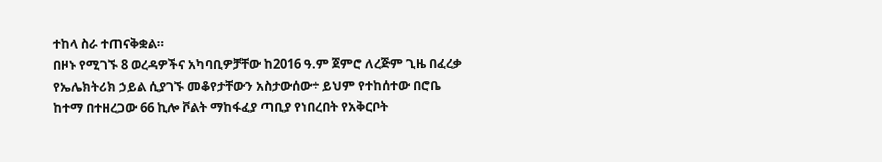ተከላ ስራ ተጠናቅቋል።
በዞኑ የሚገኙ 8 ወረዳዎችና አካባቢዎቻቸው ከ2016 ዓ.ም ጀምሮ ለረጅም ጊዜ በፈረቃ የኤሌክትሪክ ኃይል ሲያገኙ መቆየታቸውን አስታውሰው÷ ይህም የተከሰተው በሮቤ ከተማ በተዘረጋው 66 ኪሎ ቮልት ማከፋፈያ ጣቢያ የነበረበት የአቅርቦት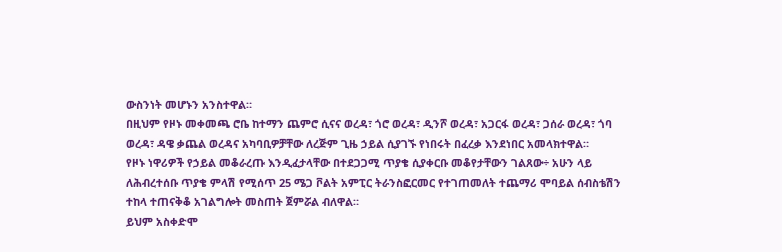ውስንነት መሆኑን አንስተዋል።
በዚህም የዞኑ መቀመጫ ሮቤ ከተማን ጨምሮ ሲናና ወረዳ፣ ጎሮ ወረዳ፣ ዲንሾ ወረዳ፣ አጋርፋ ወረዳ፣ ጋሰራ ወረዳ፣ ጎባ ወረዳ፣ ዳዌ ቃጨል ወረዳና አካባቢዎቻቸው ለረጅም ጊዜ ኃይል ሲያገኙ የነበሩት በፈረቃ እንደነበር አመላክተዋል።
የዞኑ ነዋሪዎች የኃይል መቆራረጡ እንዲፈታላቸው በተደጋጋሚ ጥያቄ ሲያቀርቡ መቆየታቸውን ገልጸው÷ አሁን ላይ ለሕብረተሰቡ ጥያቄ ምላሽ የሚሰጥ 25 ሜጋ ቮልት አምፒር ትራንስፎርመር የተገጠመለት ተጨማሪ ሞባይል ሰብስቴሽን ተከላ ተጠናቅቆ አገልግሎት መስጠት ጀምሯል ብለዋል።
ይህም አስቀድሞ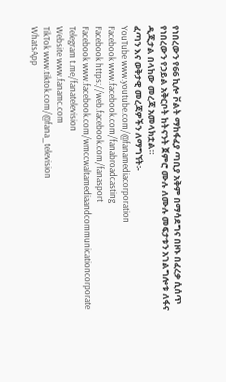የነበረውን የ66 ኪሎ ቮልት ማከፋፈያ ጣቢያ አቅም በማሳደግና በዞኑ በፈረቃ ሲሰጥ የነበረውን የኃይል አቅርቦት ከትናንት ጀምሮ ሙሉ ለሙሉ መፍታቱን አገልግሎቱ ለፋና ዲጂታል በላከው መረጃ አመላክቷል።
ፈጣን እና ወቅታዊ መረጃዎችን ለማግኘት፡-
YouTube www.youtube.com/@fanamediacorporation
Facebook www.facebook.com/fanabroadcasting
Facebook https://web.facebook.com/fanasport
Facebook www.facebook.com/wmccwaltamediaandcommunicationcorporate
Telegram t.me/fanatelevision
Website www.fanamc.com
TikTok www.tiktok.com/@fana_television
WhatsApp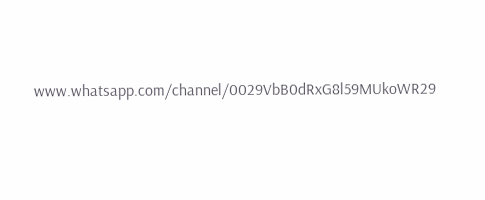www.whatsapp.com/channel/0029VbB0dRxG8l59MUkoWR29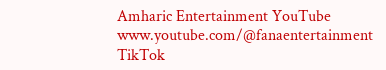Amharic Entertainment YouTube www.youtube.com/@fanaentertainment
TikTok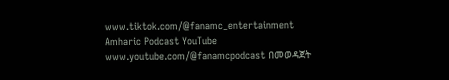www.tiktok.com/@fanamc_entertainment
Amharic Podcast YouTube www.youtube.com/@fanamcpodcast በመወዳጀት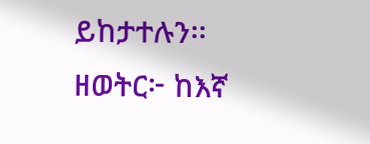ይከታተሉን፡፡
ዘወትር፦ ከእኛ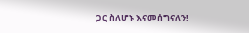ጋር ስለሆኑ እናመሰግናለን!